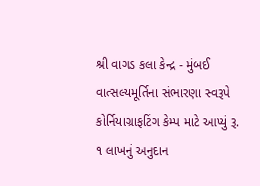શ્રી વાગડ કલા કેન્દ્ર - મુંબઈ
વાત્સલ્યમૂર્તિના સંભારણા સ્વરૂપે કોર્નિયાગ્રાફટિંગ કેમ્પ માટે આપ્યું રૂ. ૧ લાખનું અનુદાન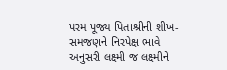પરમ પૂજ્ય પિતાશ્રીની શીખ-સમજણને નિરપેક્ષ ભાવે અનુસરી લક્ષ્મી જ લક્ષ્મીને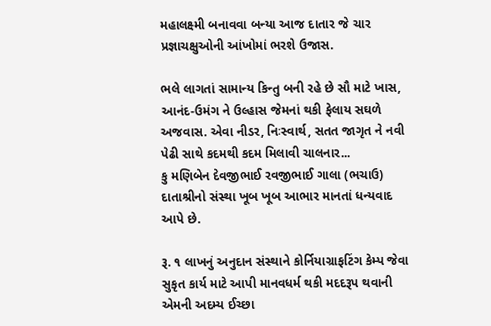મહાલક્ષ્મી બનાવવા બન્યા આજ દાતાર જે ચાર પ્રજ્ઞાચક્ષુઓની આંખોમાં ભરશે ઉજાસ.

ભલે લાગતાં સામાન્ય કિન્તુ બની રહે છે સૌ માટે ખાસ, આનંદ-ઉમંગ ને ઉલ્હાસ જેમનાં થકી ફેલાય સઘળે અજવાસ. એવા નીડર, નિઃસ્વાર્થ, સતત જાગૃત ને નવી પેઢી સાથે કદમથી કદમ મિલાવી ચાલનાર...
કુ મણિબેન દેવજીભાઈ રવજીભાઈ ગાલા (ભચાઉ) દાતાશ્રીનો સંસ્થા ખૂબ ખૂબ આભાર માનતાં ધન્યવાદ આપે છે.

રૂ. ૧ લાખનું અનુદાન સંસ્થાને કોર્નિયાગ્રાફટિંગ કેમ્પ જેવા સુકૃત કાર્ય માટે આપી માનવધર્મ થકી મદદરૂપ થવાની એમની અદમ્ય ઈચ્છા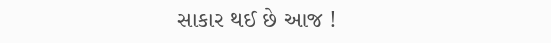સાકાર થઈ છે આજ !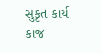સુકૃત કાર્ય કાજ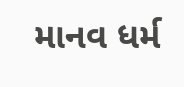માનવ ધર્મ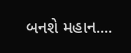બનશે મહાન....